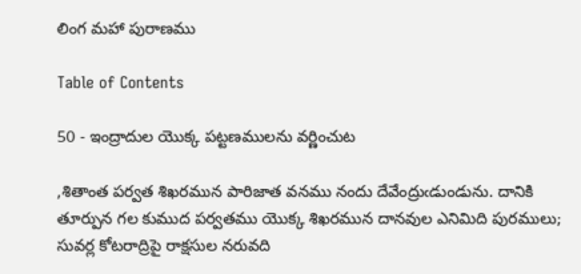లింగ మహా పురాణము

Table of Contents

50 - ఇంద్రాదుల యొక్క పట్టణములను వర్ణించుట

,శితాంత పర్వత శిఖరమున పారిజాత వనము నందు దేవేంద్రుఁడుండును. దానికి తూర్పున గల కుముద పర్వతము యొక్క శిఖరమున దానవుల ఎనిమిది పురములు; సువర్ల కోటరాద్రిపై రాక్షసుల నరువది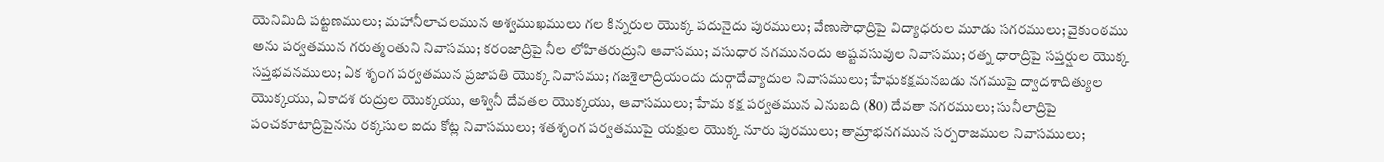యెనిమిది పట్టణములు; మహానీలాచలమున అశ్వముఖములు గల కిన్నరుల యొక్క పదునైదు పురములు; వేణుసౌధాద్రిపై విద్యాధరుల మూడు సగరములు; వైకుంఠము అను పర్వతమున గరుత్మంతుని నివాసము; కరంజాద్రిపై నీల లోహితరుద్రుని ఆవాసము; వసుధార నగమునందు అష్టవసువుల నివాసము; రత్న ధారాద్రిపై సప్తర్షుల యొక్క సప్తభవనములు; ఏక శృంగ పర్వతమున ప్రజాపతి యొక్క నివాసము; గజశైలాద్రియందు దుర్గాదేవ్యాదుల నివాసములు; హేఘకక్షమనబడు నగముపై ద్వాదశాదిత్యుల యొక్కయు, ఏకాదశ రుద్రుల యొక్కయు, అశ్వినీ దేవతల యొక్కయు, ఆవాసములు; హేమ కక్ష పర్వతమున ఎనుబది (80) దేవతా నగరములు; సునీలాద్రిపై పంచకూటాద్రిపైనను రక్కసుల ఐదు కోట్ల నివాసములు; శతశృంగ పర్వతముపై యక్షుల యొక్క నూరు పురములు; తామ్రాభనగమున సర్పరాజముల నివాసములు;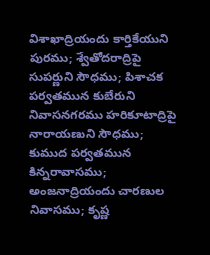విశాఖాద్రియందు కార్తికేయుని పురము; శ్వేతోదరాద్రిపై సుపర్ణుని సౌధము; పిశాచక పర్వతమున కుబేరుని నివాసనగరము హరికూటాద్రిపై నారాయణుని సౌధము; కుముద పర్వతమున కిన్నరావాసము; అంజనాద్రియందు చారణుల నివాసము; కృష్ణ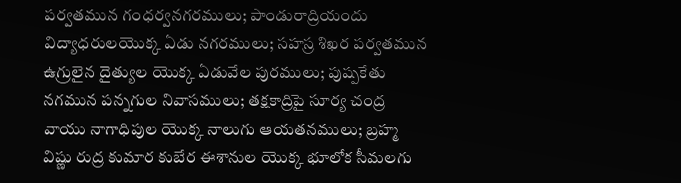పర్వతమున గంధర్వనగరములు; పాండురాద్రియందు విద్యాధరులయొక్క ఏడు నగరములు; సహస్ర శిఖర పర్వతమున ఉగ్రులైన దైత్యుల యొక్క ఏడువేల పురములు; పుష్పకేతు నగమున పన్నగుల నివాసములు; తక్షకాద్రిపై సూర్య చంద్ర వాయు నాగాధిపుల యొక్క నాలుగు ఆయతనములు; బ్రహ్మ విష్ణు రుద్ర కుమార కుబేర ఈశానుల యొక్క భూలోక సీమలగు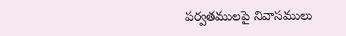పర్వతములపై నివాసములు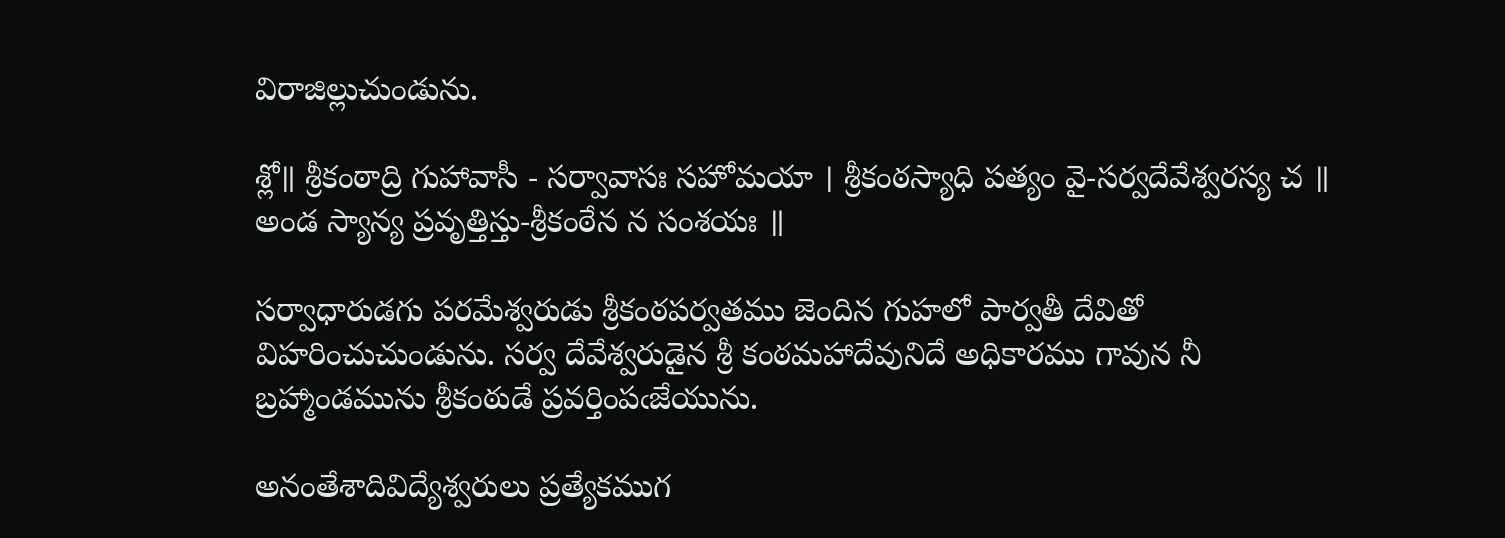విరాజిల్లుచుండును.

శ్లో॥ శ్రీకంఠాద్రి గుహావాసీ - సర్వావాసః సహోమయా । శ్రీకంఠస్యాధి పత్యం వై-సర్వదేవేశ్వరస్య చ ॥ అండ స్యాన్య ప్రవృత్తిస్తు-శ్రీకంఠేన న సంశయః ॥

సర్వాధారుడగు పరమేశ్వరుడు శ్రీకంఠపర్వతము జెందిన గుహలో పార్వతీ దేవితో
విహరించుచుండును. సర్వ దేవేశ్వరుడైన శ్రీ కంఠమహాదేవునిదే అధికారము గావున నీ బ్రహ్మాండమును శ్రీకంఠుడే ప్రవర్తింపఁజేయును.

అనంతేశాదివిద్యేశ్వరులు ప్రత్యేకముగ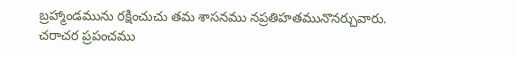బ్రహ్మాండమును రక్షించుచు తమ శాసనము నప్రతిహతమునొనర్చువారు. చరాచర ప్రపంచము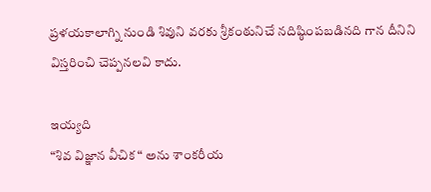ప్రళయకాలాగ్ని నుండి శివుని వరకు శ్రీకంఠునిచే నదిష్ఠింపబడినది గాన దీనిని విస్తరించి చెప్పనలవి కాదు.

ఇయ్యది
“శివ విజ్ఞాన వీచిక “ అను శాంకరీయ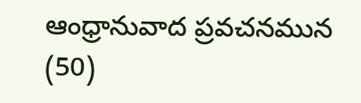ఆంధ్రానువాద ప్రవచనమున (50)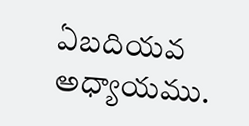ఏబదియవ అధ్యాయము.